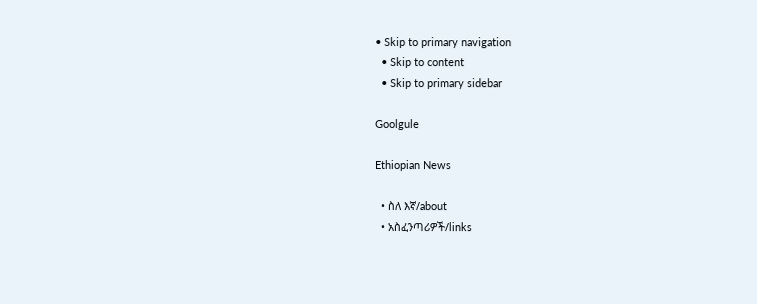• Skip to primary navigation
  • Skip to content
  • Skip to primary sidebar

Goolgule

Ethiopian News

  • ስለ እኛ/about
  • አስፈንጣሪዎች/links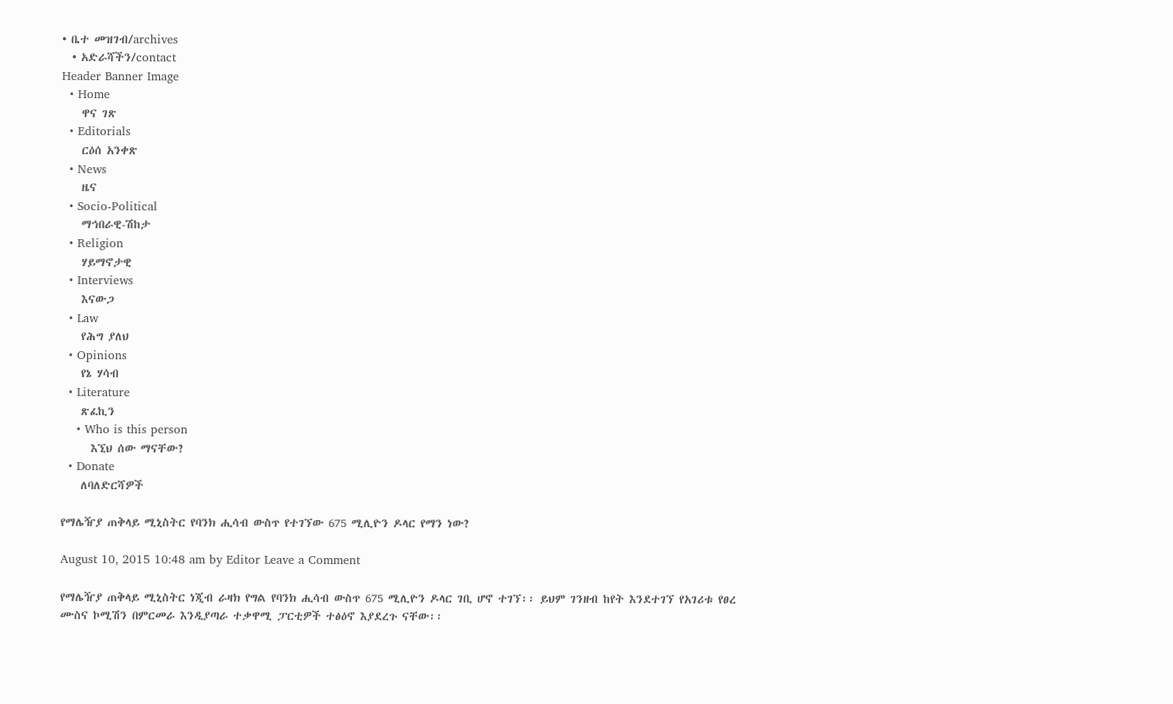• ቤተ መዝገብ/archives
  • አድራሻችን/contact
Header Banner Image
  • Home
    ዋና ገጽ
  • Editorials
    ርዕሰ አንቀጽ
  • News
    ዜና
  • Socio-Political
    ማኅበራዊ-ሽከታ
  • Religion
    ሃይማኖታዊ
  • Interviews
    እናውጋ
  • Law
    የሕግ ያለህ
  • Opinions
    የኔ ሃሳብ
  • Literature
    ጽፈኪን
    • Who is this person
      እኚህ ሰው ማናቸው?
  • Donate
    ለባለድርሻዎች

የማሌዥያ ጠቅላይ ሚኒስትር የባንክ ሒሳብ ውስጥ የተገኘው 675 ሚሊዮን ዶላር የማን ነው?

August 10, 2015 10:48 am by Editor Leave a Comment

የማሌዥያ ጠቅላይ ሚኒስትር ነጂብ ራዛክ የግል የባንክ ሒሳብ ውስጥ 675 ሚሊዮን ዶላር ገቢ ሆኖ ተገኘ፡፡ ይህም ገንዘብ ከየት እንደተገኘ የአገሪቱ የፀረ ሙስና ኮሚሽን በምርመራ እንዲያጣራ ተቃዋሚ ፓርቲዎች ተፅዕኖ እያደረጉ ናቸው፡፡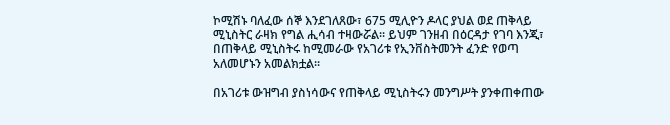ኮሚሽኑ ባለፈው ሰኞ እንደገለጸው፣ 675 ሚሊዮን ዶላር ያህል ወደ ጠቅላይ ሚኒስትር ራዛክ የግል ሒሳብ ተዛውሯል፡፡ ይህም ገንዘብ በዕርዳታ የገባ እንጂ፣ በጠቅላይ ሚኒስትሩ ከሚመራው የአገሪቱ የኢንቨስትመንት ፈንድ የወጣ አለመሆኑን አመልክቷል፡፡

በአገሪቱ ውዝግብ ያስነሳውና የጠቅላይ ሚኒስትሩን መንግሥት ያንቀጠቀጠው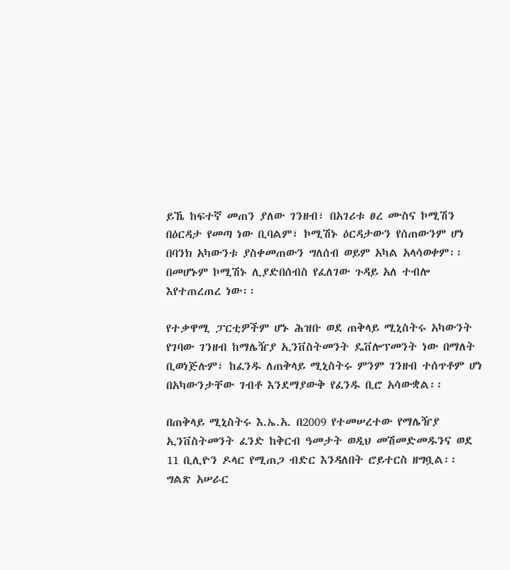ይኼ ከፍተኛ መጠን ያለው ገንዘብ፣ በአገሪቱ ፀረ ሙስና ኮሚሽን በዕርዳታ የመጣ ነው ቢባልም፣ ኮሚሽኑ ዕርዳታውን የሰጠውንም ሆነ በባንክ አካውንቱ ያስቀመጠውን ግለሰብ ወይም አካል አላሳወቀም፡፡ በመሆኑም ኮሚሽኑ ሊያድበሰብስ የፈለገው ጉዳይ አለ ተብሎ እየተጠረጠረ ነው፡፡

የተቃዋሚ ፓርቲዎችም ሆኑ ሕዝቡ ወደ ጠቅላይ ሚኒስትሩ አካውንት የገባው ገንዘብ ከማሌዥያ ኢንቨስትመንት ዴቨሎፕመንት ነው በማለት ቢወነጅሉም፣ ከፈንዱ ለጠቅላይ ሚኒስትሩ ምንም ገንዘብ ተሰጥቶም ሆነ በአካውንታቸው ገብቶ እንደማያውቅ የፈንዱ ቢሮ አሳውቋል፡፡

በጠቅላይ ሚኒስትሩ እ.ኤ.አ. በ2009 የተመሠረተው የማሌዥያ ኢንቨስትመንት ፈንድ ከቅርብ ዓመታት ወዲህ መሽመድመዱንና ወደ 11 ቢሊዮን ዶላር የሚጠጋ ብድር እንዳለበት ሮይተርስ ዘግቧል፡፡ ግልጽ አሠራር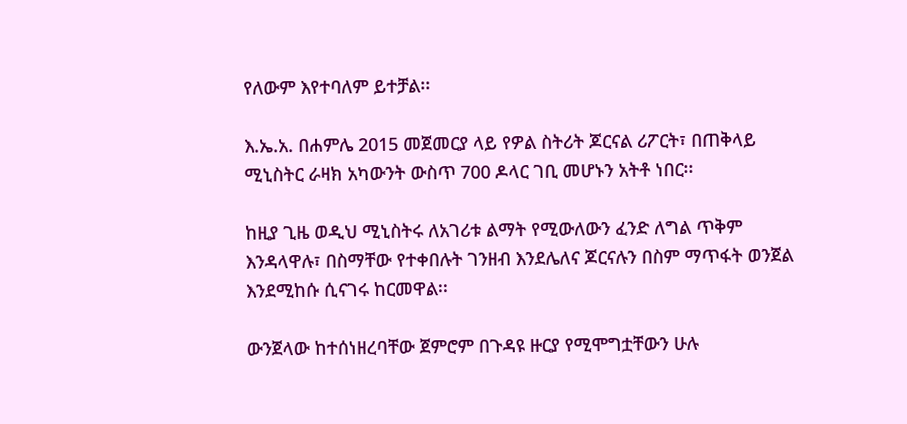የለውም እየተባለም ይተቻል፡፡

እ.ኤ.አ. በሐምሌ 2015 መጀመርያ ላይ የዎል ስትሪት ጆርናል ሪፖርት፣ በጠቅላይ ሚኒስትር ራዛክ አካውንት ውስጥ 700 ዶላር ገቢ መሆኑን አትቶ ነበር፡፡

ከዚያ ጊዜ ወዲህ ሚኒስትሩ ለአገሪቱ ልማት የሚውለውን ፈንድ ለግል ጥቅም እንዳላዋሉ፣ በስማቸው የተቀበሉት ገንዘብ እንደሌለና ጆርናሉን በስም ማጥፋት ወንጀል እንደሚከሱ ሲናገሩ ከርመዋል፡፡

ውንጀላው ከተሰነዘረባቸው ጀምሮም በጉዳዩ ዙርያ የሚሞግቷቸውን ሁሉ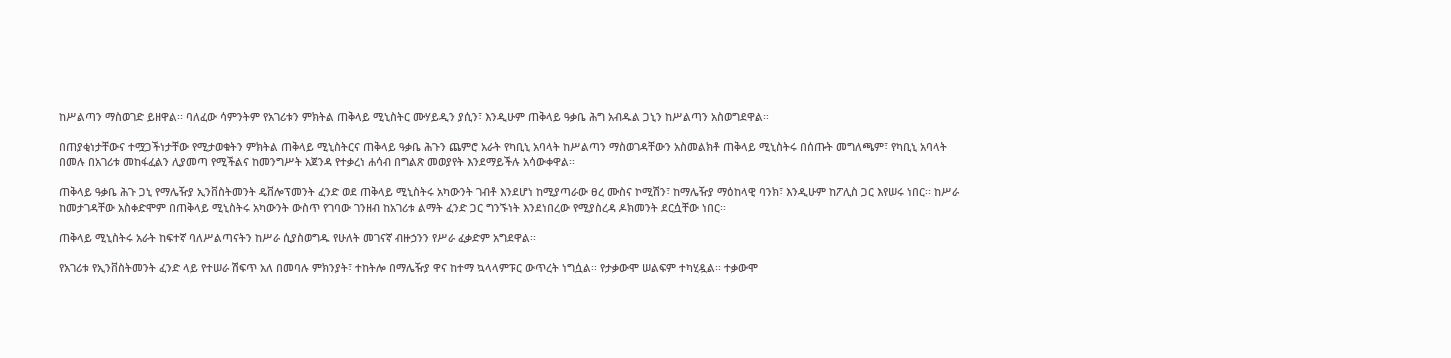ከሥልጣን ማስወገድ ይዘዋል፡፡ ባለፈው ሳምንትም የአገሪቱን ምክትል ጠቅላይ ሚኒስትር ሙሃይዲን ያሲን፣ እንዲሁም ጠቅላይ ዓቃቤ ሕግ አብዱል ጋኒን ከሥልጣን አስወግደዋል፡፡

በጠያቂነታቸውና ተሟጋችነታቸው የሚታወቁትን ምክትል ጠቅላይ ሚኒስትርና ጠቅላይ ዓቃቤ ሕጉን ጨምሮ አራት የካቢኒ አባላት ከሥልጣን ማስወገዳቸውን አስመልክቶ ጠቅላይ ሚኒስትሩ በሰጡት መግለጫም፣ የካቢኒ አባላት በመሉ በአገሪቱ መከፋፈልን ሊያመጣ የሚችልና ከመንግሥት አጀንዳ የተቃረነ ሐሳብ በግልጽ መወያየት እንደማይችሉ አሳውቀዋል፡፡

ጠቅላይ ዓቃቤ ሕጉ ጋኒ የማሌዥያ ኢንቨስትመንት ዴቨሎፕመንት ፈንድ ወደ ጠቅላይ ሚኒስትሩ አካውንት ገብቶ እንደሆነ ከሚያጣራው ፀረ ሙስና ኮሚሽን፣ ከማሌዥያ ማዕከላዊ ባንክ፣ እንዲሁም ከፖሊስ ጋር እየሠሩ ነበር፡፡ ከሥራ ከመታገዳቸው አስቀድሞም በጠቅላይ ሚኒስትሩ አካውንት ውስጥ የገባው ገንዘብ ከአገሪቱ ልማት ፈንድ ጋር ግንኙነት እንደነበረው የሚያስረዳ ዶክመንት ደርሷቸው ነበር፡፡

ጠቅላይ ሚኒስትሩ አራት ከፍተኛ ባለሥልጣናትን ከሥራ ሲያስወግዱ የሁለት መገናኛ ብዙኃንን የሥራ ፈቃድም አግደዋል፡፡

የአገሪቱ የኢንቨስትመንት ፈንድ ላይ የተሠራ ሽፍጥ አለ በመባሉ ምክንያት፣ ተከትሎ በማሌዥያ ዋና ከተማ ኳላላምፑር ውጥረት ነግሷል፡፡ የታቃውሞ ሠልፍም ተካሂዷል፡፡ ተቃውሞ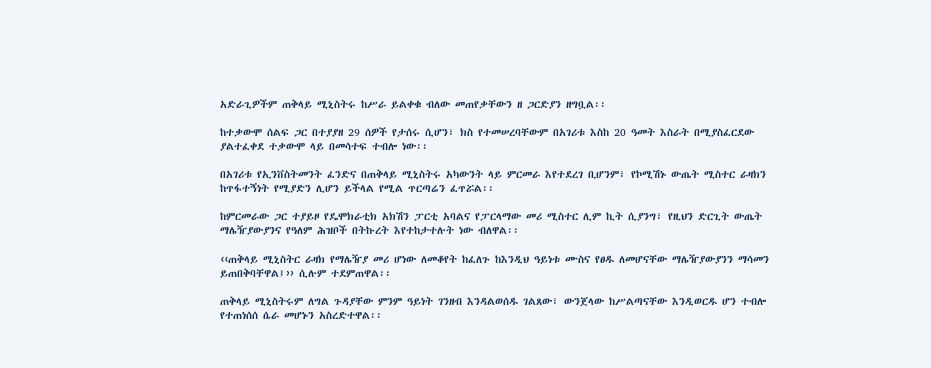አድራጊዎችም ጠቅላይ ሚኒስትሩ ከሥራ ይልቀቁ ብለው መጠየቃቸውን ዘ ጋርድያን ዘግቧል፡፡

ከተቃውሞ ሰልፍ ጋር በተያያዘ 29 ሰዎች የታሰሩ ሲሆን፣ ክስ የተመሠረባቸውም በአገሪቱ እስከ 20 ዓመት እስራት በሚያስፈርደው ያልተፈቀደ ተቃውሞ ላይ በመሳተፍ ተብሎ ነው፡፡

በአገሪቱ የኢንቨስትመንት ፈንድና በጠቅላይ ሚኒስትሩ አካውንት ላይ ምርመራ እየተደረገ ቢሆንም፣ የኮሚሽኑ ውጤት ሚስተር ራዛክን ከጥፋተኝነት የሚያድን ሊሆን ይችላል የሚል ጥርጣሬን ፈጥሯል፡፡

ከምርመራው ጋር ተያይዞ የዴሞክራቲክ አክሽን ፓርቲ አባልና የፓርላማው መሪ ሚስተር ሊም ኪት ሲያንግ፣ የዚህን ድርጊት ውጤት ማሌዥያውያንና የዓለም ሕዝቦች በትኩረት እየተከታተሉት ነው ብለዋል፡፡

‹‹ጠቅላይ ሚኒስትር ራዛክ የማሌዥያ መሪ ሆነው ለመቆየት ከፈለጉ ከእንዲህ ዓይነቱ ሙስና የፀዱ ለመሆናቸው ማሌዥያውያንን ማሳመን ይጠበቅባቸዋል፤›› ሲሉም ተደምጠዋል፡፡

ጠቅላይ ሚኒስትሩም ለግል ጉዳያቸው ምንም ዓይነት ገንዘብ እንዳልወሰዱ ገልጸው፣ ውንጀላው ከሥልጣናቸው እንዲወርዱ ሆን ተብሎ የተጠነሰሰ ሴራ መሆኑን አስረድተዋል፡፡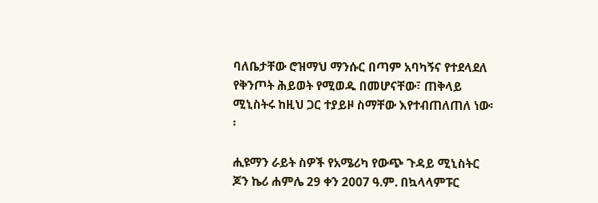ባለቤታቸው ሮዝማህ ማንሱር በጣም አባካኝና የተደላደለ የቅንጦት ሕይወት የሚወዱ በመሆናቸው፣ ጠቅላይ ሚኒስትሩ ከዚህ ጋር ተያይዞ ስማቸው እየተብጠለጠለ ነው፡፡

ሒዩማን ራይት ስዎች የአሜሪካ የውጭ ጉዳይ ሚኒስትር ጆን ኬሪ ሐምሌ 29 ቀን 2007 ዓ.ም. በኳላላምፑር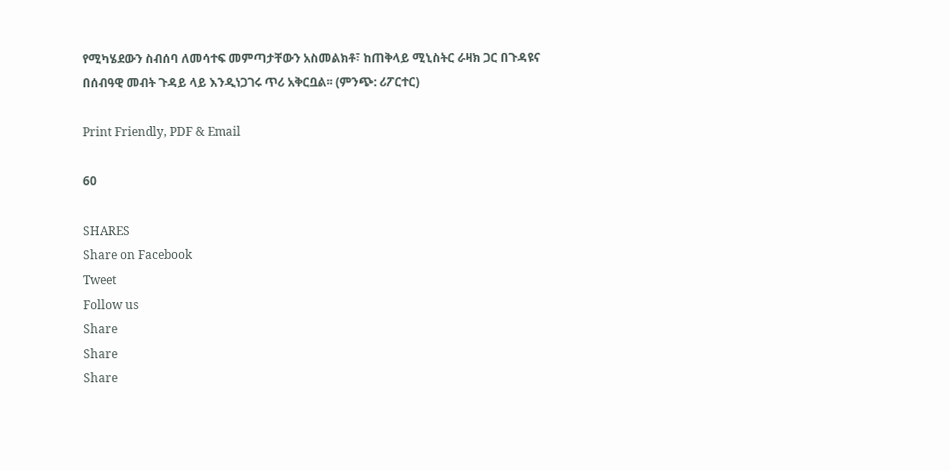የሚካሄደውን ስብሰባ ለመሳተፍ መምጣታቸውን አስመልክቶ፣ ከጠቅላይ ሚኒስትር ራዛክ ጋር በጉዳዩና በሰብዓዊ መብት ጉዳይ ላይ እንዲነጋገሩ ጥሪ አቅርቧል፡፡ (ምንጭ: ሪፖርተር)

Print Friendly, PDF & Email

60

SHARES
Share on Facebook
Tweet
Follow us
Share
Share
Share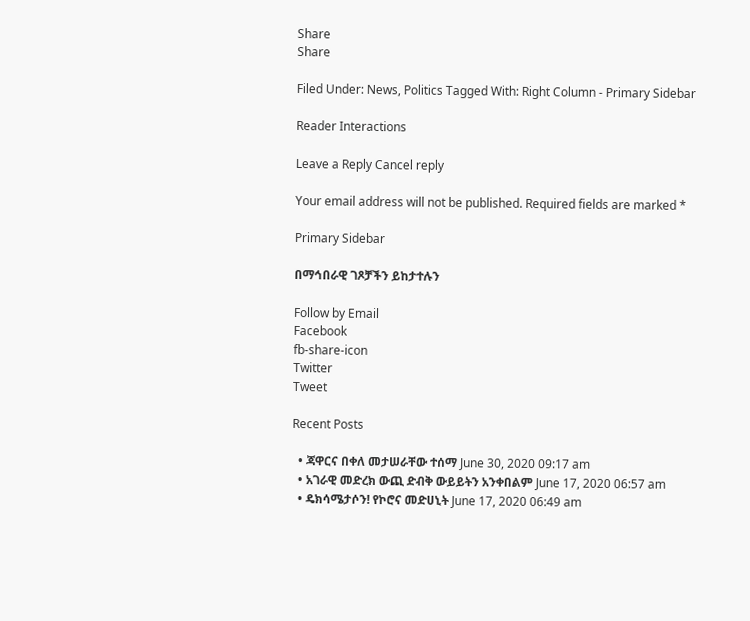Share
Share

Filed Under: News, Politics Tagged With: Right Column - Primary Sidebar

Reader Interactions

Leave a Reply Cancel reply

Your email address will not be published. Required fields are marked *

Primary Sidebar

በማኅበራዊ ገጾቻችን ይከታተሉን

Follow by Email
Facebook
fb-share-icon
Twitter
Tweet

Recent Posts

  • ጃዋርና በቀለ መታሠራቸው ተሰማ June 30, 2020 09:17 am
  • አገራዊ መድረክ ውጪ ድብቅ ውይይትን አንቀበልም June 17, 2020 06:57 am
  • ዴክሳሜታሶን! የኮሮና መድሀኒት June 17, 2020 06:49 am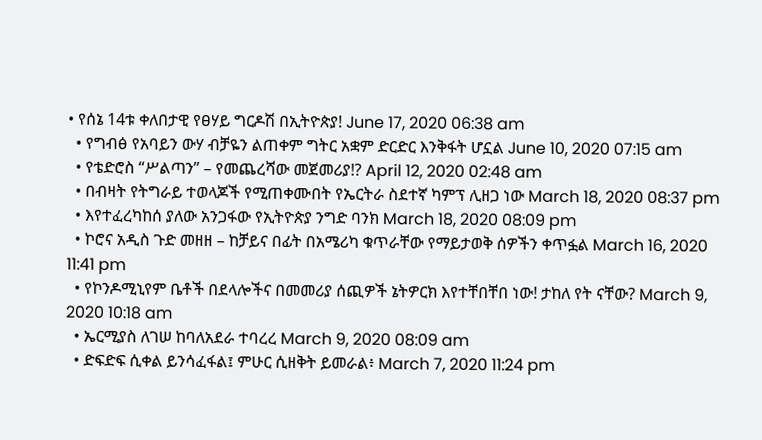• የሰኔ 14ቱ ቀለበታዊ የፀሃይ ግርዶሽ በኢትዮጵያ! June 17, 2020 06:38 am
  • የግብፅ የአባይን ውሃ ብቻዬን ልጠቀም ግትር አቋም ድርድር እንቅፋት ሆኗል June 10, 2020 07:15 am
  • የቴድሮስ “ሥልጣን” – የመጨረሻው መጀመሪያ!? April 12, 2020 02:48 am
  • በብዛት የትግራይ ተወላጆች የሚጠቀሙበት የኤርትራ ስደተኛ ካምፕ ሊዘጋ ነው March 18, 2020 08:37 pm
  • እየተፈረካከሰ ያለው አንጋፋው የኢትዮጵያ ንግድ ባንክ March 18, 2020 08:09 pm
  • ኮሮና አዲስ ጉድ መዘዘ – ከቻይና በፊት በአሜሪካ ቁጥራቸው የማይታወቅ ሰዎችን ቀጥፏል March 16, 2020 11:41 pm
  • የኮንዶሚኒየም ቤቶች በደላሎችና በመመሪያ ሰጪዎች ኔትዎርክ እየተቸበቸበ ነው! ታከለ የት ናቸው? March 9, 2020 10:18 am
  • ኤርሚያስ ለገሠ ከባለአደራ ተባረረ March 9, 2020 08:09 am
  • ድፍድፍ ሲቀል ይንሳፈፋል፤ ምሁር ሲዘቅት ይመራል፥ March 7, 2020 11:24 pm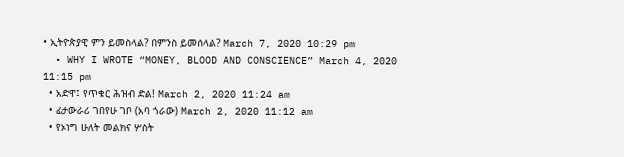• ኢትዮጵያዊ ምን ይመስላል? በምንስ ይመሰላል? March 7, 2020 10:29 pm
  • WHY I WROTE “MONEY, BLOOD AND CONSCIENCE” March 4, 2020 11:15 pm
  • አድዋ፤ የጥቁር ሕዝብ ድል! March 2, 2020 11:24 am
  • ፊታውራሪ ገበየሁ ገቦ (አባ ጎራው) March 2, 2020 11:12 am
  • የኦነግ ሁለት መልክና ሦስት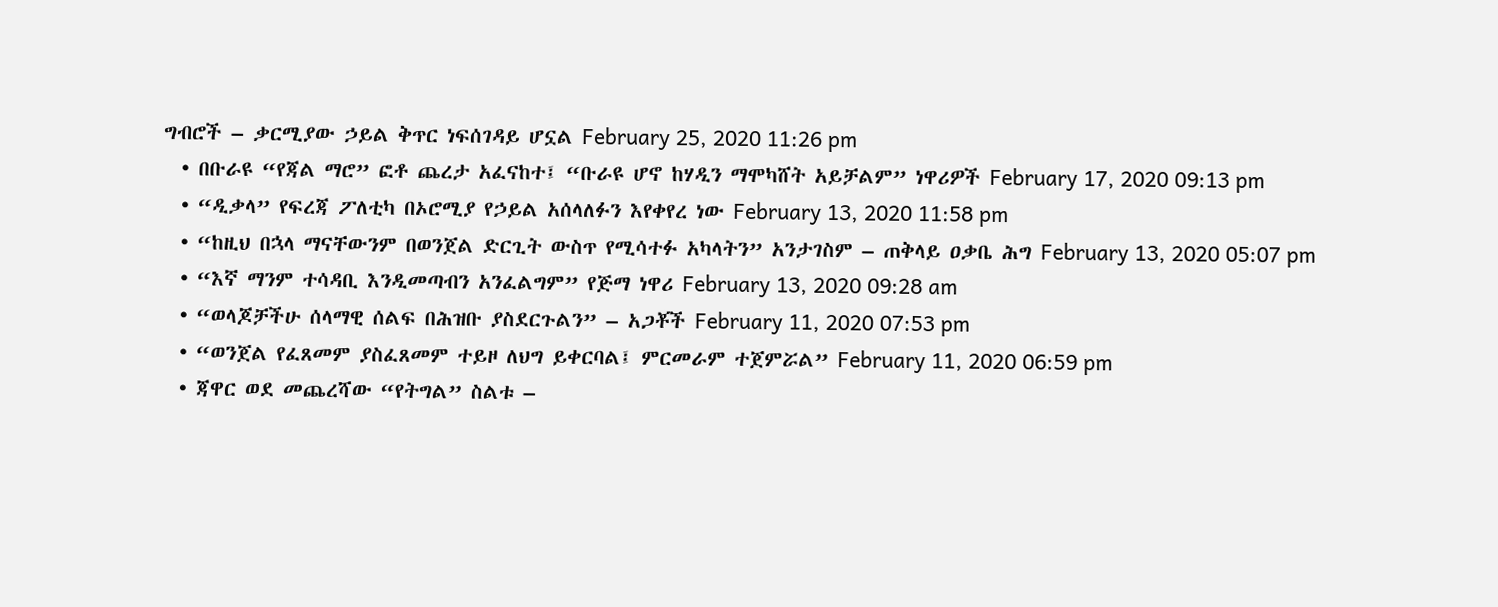ግብሮች – ቃርሚያው ኃይል ቅጥር ነፍሰገዳይ ሆኗል February 25, 2020 11:26 pm
  • በቡራዩ “የጃል ማሮ” ፎቶ ጨረታ አፈናከተ፤ “ቡራዩ ሆኖ ከሃዲን ማሞካሸት አይቻልም” ነዋሪዎች February 17, 2020 09:13 pm
  • “ዲቃላ” የፍረጃ ፖለቲካ በኦሮሚያ የኃይል አሰላለፉን እየቀየረ ነው February 13, 2020 11:58 pm
  • “ከዚህ በኋላ ማናቸውንም በወንጀል ድርጊት ውስጥ የሚሳተፉ አካላትን” አንታገስም – ጠቅላይ ዐቃቤ ሕግ February 13, 2020 05:07 pm
  • “እኛ ማንም ተሳዳቢ እንዲመጣብን አንፈልግም” የጅማ ነዋሪ February 13, 2020 09:28 am
  • “ወላጆቻችሁ ሰላማዊ ሰልፍ በሕዝቡ ያስደርጉልን” – አጋቾች February 11, 2020 07:53 pm
  • “ወንጀል የፈጸመም ያስፈጸመም ተይዞ ለህግ ይቀርባል፤ ምርመራም ተጀምሯል” February 11, 2020 06:59 pm
  • ጃዋር ወደ መጨረሻው “የትግል” ስልቱ –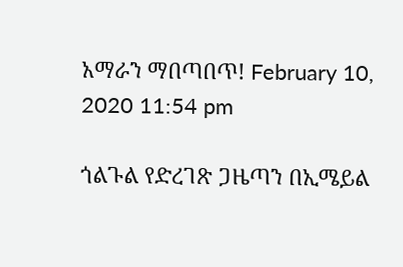አማራን ማበጣበጥ! February 10, 2020 11:54 pm

ጎልጉል የድረገጽ ጋዜጣን በኢሜይል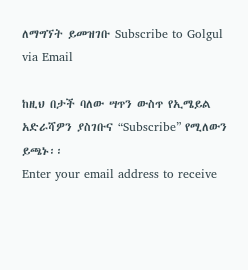ለማግኘት ይመዝገቡ Subscribe to Golgul via Email

ከዚህ በታች ባለው ሣጥን ውስጥ የኢሜይል አድራሻዎን ያስገቡና “Subscribe” የሚለውን ይጫኑ፡፡
Enter your email address to receive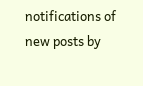notifications of new posts by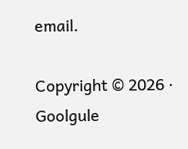email.

Copyright © 2026 · Goolgule